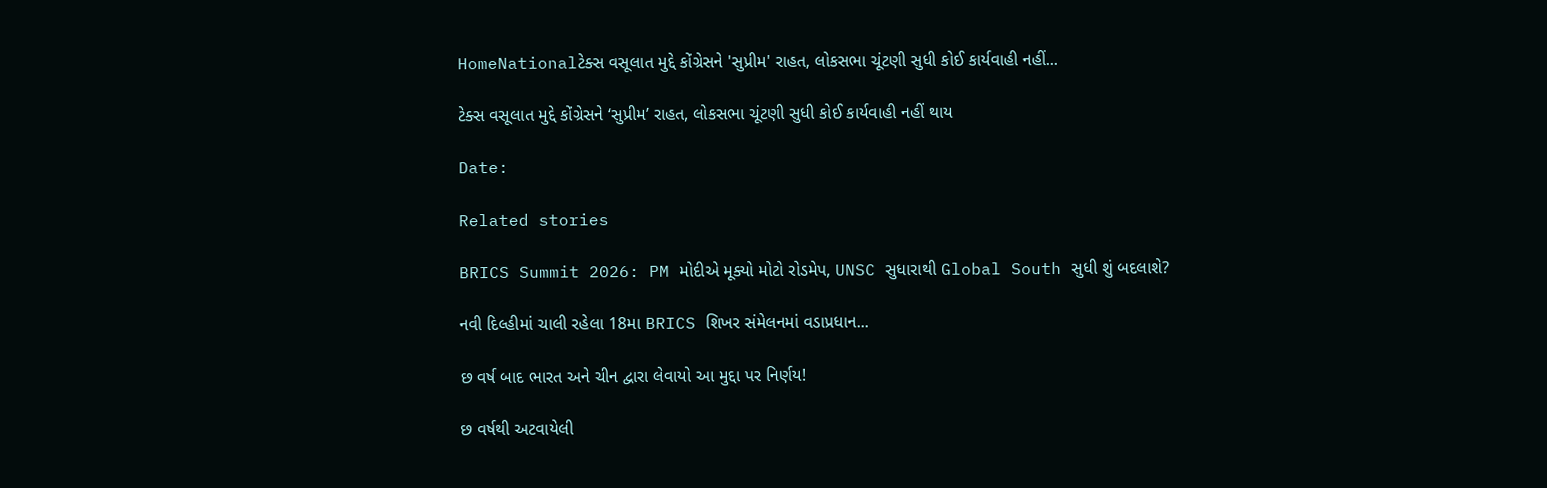HomeNationalટેક્સ વસૂલાત મુદ્દે કોંગ્રેસને 'સુપ્રીમ' રાહત, લોકસભા ચૂંટણી સુધી કોઈ કાર્યવાહી નહીં...

ટેક્સ વસૂલાત મુદ્દે કોંગ્રેસને ‘સુપ્રીમ’ રાહત, લોકસભા ચૂંટણી સુધી કોઈ કાર્યવાહી નહીં થાય

Date:

Related stories

BRICS Summit 2026: PM મોદીએ મૂક્યો મોટો રોડમેપ, UNSC સુધારાથી Global South સુધી શું બદલાશે?

નવી દિલ્હીમાં ચાલી રહેલા 18મા BRICS શિખર સંમેલનમાં વડાપ્રધાન...

છ વર્ષ બાદ ભારત અને ચીન દ્વારા લેવાયો આ મુદ્દા પર નિર્ણય!

છ વર્ષથી અટવાયેલી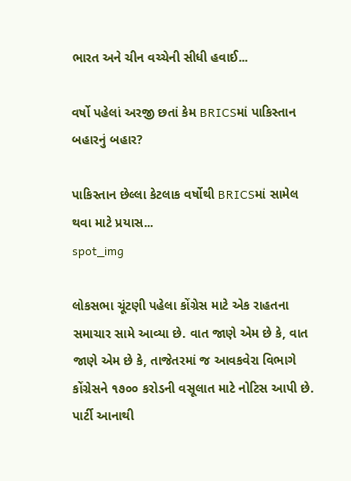ભારત અને ચીન વચ્ચેની સીધી હવાઈ...

વર્ષો પહેલાં અરજી છતાં કેમ BRICSમાં પાકિસ્તાન બહારનું બહાર?

પાકિસ્તાન છેલ્લા કેટલાક વર્ષોથી BRICSમાં સામેલ થવા માટે પ્રયાસ...
spot_img

લોકસભા ચૂંટણી પહેલા કોંગ્રેસ માટે એક રાહતના સમાચાર સામે આવ્યા છે. વાત જાણે એમ છે કે, વાત જાણે એમ છે કે, તાજેતરમાં જ આવકવેરા વિભાગે કોંગ્રેસને ૧૭૦૦ કરોડની વસૂલાત માટે નોટિસ આપી છે. પાર્ટી આનાથી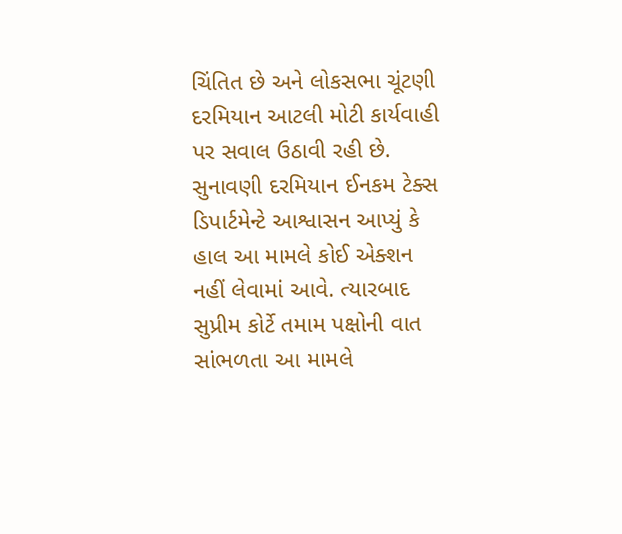ચિંતિત છે અને લોકસભા ચૂંટણી દરમિયાન આટલી મોટી કાર્યવાહી પર સવાલ ઉઠાવી રહી છે. સુનાવણી દરમિયાન ઈનકમ ટેક્સ ડિપાર્ટમેન્ટે આશ્વાસન આપ્યું કે હાલ આ મામલે કોઈ એક્શન નહીં લેવામાં આવે. ત્યારબાદ સુપ્રીમ કોર્ટે તમામ પક્ષોની વાત સાંભળતા આ મામલે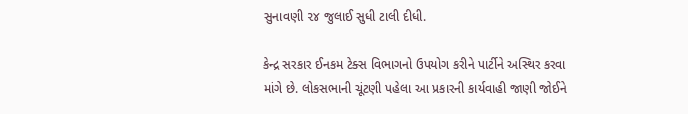સુનાવણી ૨૪ જુલાઈ સુધી ટાલી દીધી.

કેન્દ્ર સરકાર ઈનકમ ટેક્સ વિભાગનો ઉપયોગ કરીને પાર્ટીને અસ્થિર કરવા માંગે છે. લોકસભાની ચૂંટણી પહેલા આ પ્રકારની કાર્યવાહી જાણી જોઈને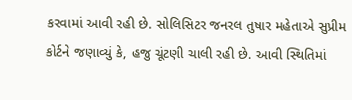કરવામાં આવી રહી છે. સોલિસિટર જનરલ તુષાર મહેતાએ સુપ્રીમ કોર્ટને જણાવ્યું કે, હજુ ચૂંટણી ચાલી રહી છે. આવી સ્થિતિમાં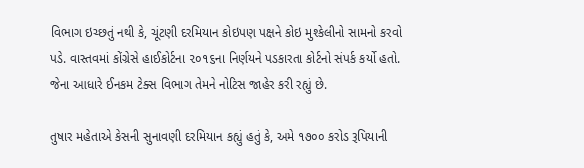વિભાગ ઇચ્છતું નથી કે, ચૂંટણી દરમિયાન કોઇપણ પક્ષને કોઇ મુશ્કેલીનો સામનો કરવો પડે. વાસ્તવમાં કોંગ્રેસે હાઈકોર્ટના ૨૦૧૬ના નિર્ણયને પડકારતા કોર્ટનો સંપર્ક કર્યો હતો. જેના આધારે ઈનકમ ટેક્સ વિભાગ તેમને નોટિસ જાહેર કરી રહ્યું છે.

તુષાર મહેતાએ કેસની સુનાવણી દરમિયાન કહ્યું હતું કે, અમે ૧૭૦૦ કરોડ રૂપિયાની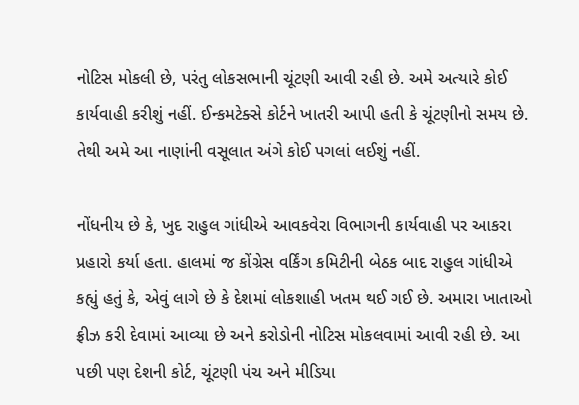નોટિસ મોકલી છે, પરંતુ લોકસભાની ચૂંટણી આવી રહી છે. અમે અત્યારે કોઈ કાર્યવાહી કરીશું નહીં. ઈન્કમટેક્સે કોર્ટને ખાતરી આપી હતી કે ચૂંટણીનો સમય છે. તેથી અમે આ નાણાંની વસૂલાત અંગે કોઈ પગલાં લઈશું નહીં.

નોંધનીય છે કે, ખુદ રાહુલ ગાંધીએ આવકવેરા વિભાગની કાર્યવાહી પર આકરા પ્રહારો કર્યા હતા. હાલમાં જ કોંગ્રેસ વર્કિંગ કમિટીની બેઠક બાદ રાહુલ ગાંધીએ કહ્યું હતું કે, એવું લાગે છે કે દેશમાં લોકશાહી ખતમ થઈ ગઈ છે. અમારા ખાતાઓ ફ્રીઝ કરી દેવામાં આવ્યા છે અને કરોડોની નોટિસ મોકલવામાં આવી રહી છે. આ પછી પણ દેશની કોર્ટ, ચૂંટણી પંચ અને મીડિયા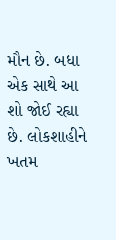મૌન છે. બધા એક સાથે આ શો જોઈ રહ્યા છે. લોકશાહીને ખતમ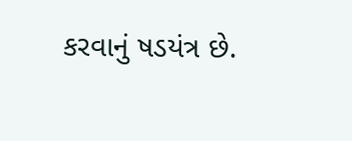કરવાનું ષડયંત્ર છે.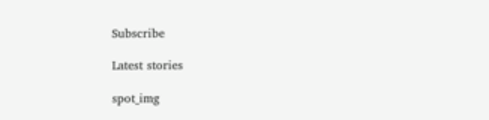Subscribe

Latest stories

spot_img